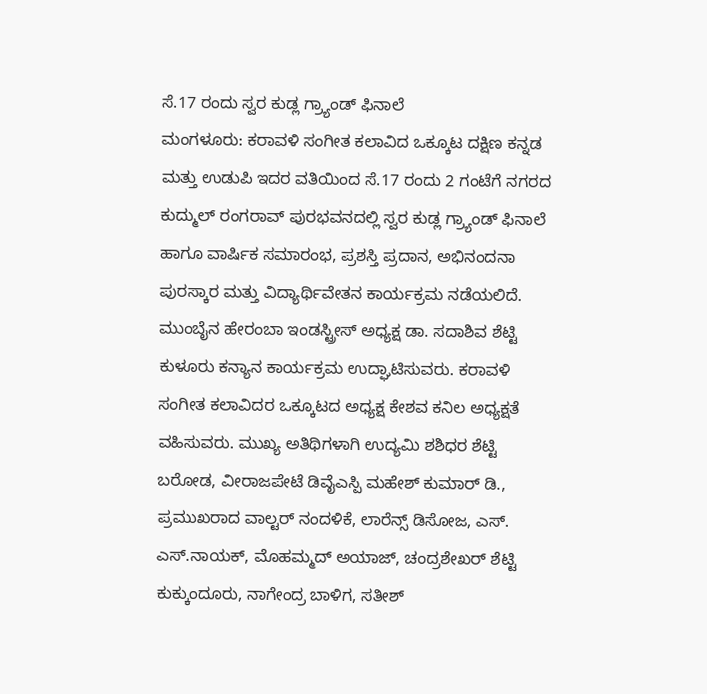ಸೆ.17 ರಂದು ಸ್ವರ ಕುಡ್ಲ ಗ್ರ್ಯಾಂಡ್ ಫಿನಾಲೆ
ಮಂಗಳೂರು: ಕರಾವಳಿ ಸಂಗೀತ ಕಲಾವಿದ ಒಕ್ಕೂಟ ದಕ್ಷಿಣ ಕನ್ನಡ ಮತ್ತು ಉಡುಪಿ ಇದರ ವತಿಯಿಂದ ಸೆ.17 ರಂದು 2 ಗಂಟೆಗೆ ನಗರದ ಕುದ್ಮುಲ್ ರಂಗರಾವ್ ಪುರಭವನದಲ್ಲಿ ಸ್ವರ ಕುಡ್ಲ ಗ್ರ್ಯಾಂಡ್ ಫಿನಾಲೆ ಹಾಗೂ ವಾರ್ಷಿಕ ಸಮಾರಂಭ, ಪ್ರಶಸ್ತಿ ಪ್ರದಾನ, ಅಭಿನಂದನಾ ಪುರಸ್ಕಾರ ಮತ್ತು ವಿದ್ಯಾರ್ಥಿವೇತನ ಕಾರ್ಯಕ್ರಮ ನಡೆಯಲಿದೆ.
ಮುಂಬೈನ ಹೇರಂಬಾ ಇಂಡಸ್ಟ್ರೀಸ್ ಅಧ್ಯಕ್ಷ ಡಾ. ಸದಾಶಿವ ಶೆಟ್ಟಿ ಕುಳೂರು ಕನ್ಯಾನ ಕಾರ್ಯಕ್ರಮ ಉದ್ಘಾಟಿಸುವರು. ಕರಾವಳಿ ಸಂಗೀತ ಕಲಾವಿದರ ಒಕ್ಕೂಟದ ಅಧ್ಯಕ್ಷ ಕೇಶವ ಕನಿಲ ಅಧ್ಯಕ್ಷತೆ ವಹಿಸುವರು. ಮುಖ್ಯ ಅತಿಥಿಗಳಾಗಿ ಉದ್ಯಮಿ ಶಶಿಧರ ಶೆಟ್ಟಿ ಬರೋಡ, ವೀರಾಜಪೇಟೆ ಡಿವೈಎಸ್ಪಿ ಮಹೇಶ್ ಕುಮಾರ್ ಡಿ., ಪ್ರಮುಖರಾದ ವಾಲ್ಟರ್ ನಂದಳಿಕೆ, ಲಾರೆನ್ಸ್ ಡಿಸೋಜ, ಎಸ್. ಎಸ್.ನಾಯಕ್, ಮೊಹಮ್ಮದ್ ಅಯಾಜ್, ಚಂದ್ರಶೇಖರ್ ಶೆಟ್ಟಿ ಕುಕ್ಕುಂದೂರು, ನಾಗೇಂದ್ರ ಬಾಳಿಗ, ಸತೀಶ್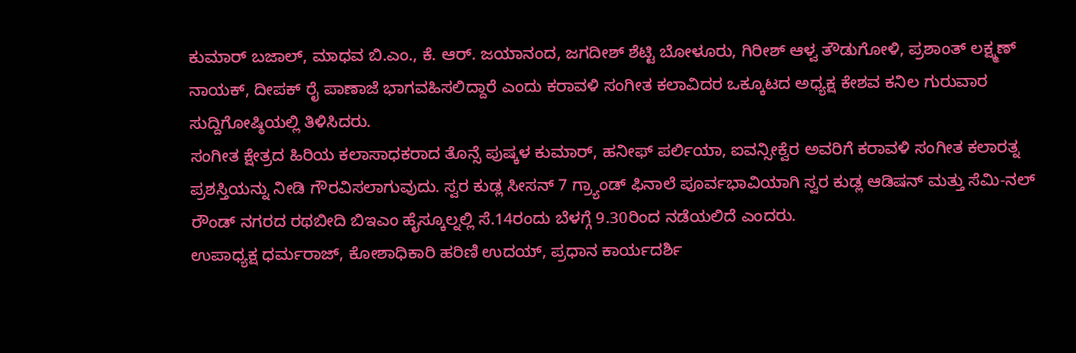ಕುಮಾರ್ ಬಜಾಲ್, ಮಾಧವ ಬಿ.ಎಂ., ಕೆ. ಆರ್. ಜಯಾನಂದ, ಜಗದೀಶ್ ಶೆಟ್ಟಿ ಬೋಳೂರು, ಗಿರೀಶ್ ಆಳ್ವ ತೌಡುಗೋಳಿ, ಪ್ರಶಾಂತ್ ಲಕ್ಷ್ಮಣ್ ನಾಯಕ್, ದೀಪಕ್ ರೈ ಪಾಣಾಜೆ ಭಾಗವಹಿಸಲಿದ್ದಾರೆ ಎಂದು ಕರಾವಳಿ ಸಂಗೀತ ಕಲಾವಿದರ ಒಕ್ಕೂಟದ ಅಧ್ಯಕ್ಷ ಕೇಶವ ಕನಿಲ ಗುರುವಾರ ಸುದ್ದಿಗೋಷ್ಠಿಯಲ್ಲಿ ತಿಳಿಸಿದರು.
ಸಂಗೀತ ಕ್ಷೇತ್ರದ ಹಿರಿಯ ಕಲಾಸಾಧಕರಾದ ತೊನ್ಸೆ ಪುಷ್ಕಳ ಕುಮಾರ್, ಹನೀಫ್ ಪರ್ಲಿಯಾ, ಐವನ್ಸೀಕ್ವೆರ ಅವರಿಗೆ ಕರಾವಳಿ ಸಂಗೀತ ಕಲಾರತ್ನ ಪ್ರಶಸ್ತಿಯನ್ನು ನೀಡಿ ಗೌರವಿಸಲಾಗುವುದು. ಸ್ವರ ಕುಡ್ಲ ಸೀಸನ್ 7 ಗ್ರ್ಯಾಂಡ್ ಫಿನಾಲೆ ಪೂರ್ವಭಾವಿಯಾಗಿ ಸ್ವರ ಕುಡ್ಲ ಆಡಿಷನ್ ಮತ್ತು ಸೆಮಿ-ನಲ್ ರೌಂಡ್ ನಗರದ ರಥಬೀದಿ ಬಿಇಎಂ ಹೈಸ್ಕೂಲ್ನಲ್ಲಿ ಸೆ.14ರಂದು ಬೆಳಗ್ಗೆ 9.30ರಿಂದ ನಡೆಯಲಿದೆ ಎಂದರು.
ಉಪಾಧ್ಯಕ್ಷ ಧರ್ಮರಾಜ್, ಕೋಶಾಧಿಕಾರಿ ಹರಿಣಿ ಉದಯ್, ಪ್ರಧಾನ ಕಾರ್ಯದರ್ಶಿ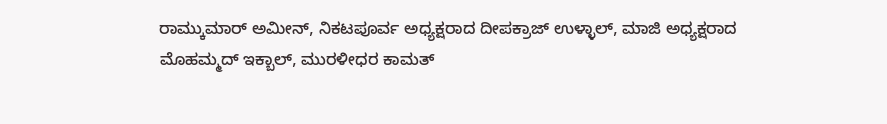ರಾಮ್ಕುಮಾರ್ ಅಮೀನ್, ನಿಕಟಪೂರ್ವ ಅಧ್ಯಕ್ಷರಾದ ದೀಪಕ್ರಾಜ್ ಉಳ್ಳಾಲ್, ಮಾಜಿ ಅಧ್ಯಕ್ಷರಾದ ಮೊಹಮ್ಮದ್ ಇಕ್ಬಾಲ್, ಮುರಳೀಧರ ಕಾಮತ್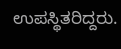ಉಪಸ್ಥಿತರಿದ್ದರು.